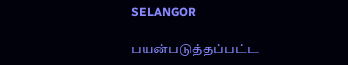SELANGOR

பயன்படுத்தப்பட்ட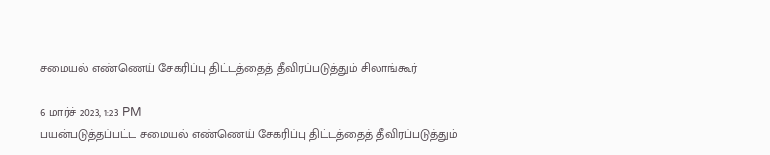சமையல் எண்ணெய் சேகரிப்பு திட்டத்தைத் தீவிரப்படுத்தும் சிலாங்கூர்

6 மார்ச் 2023, 1:23 PM
பயன்படுத்தப்பட்ட சமையல் எண்ணெய் சேகரிப்பு திட்டத்தைத் தீவிரப்படுத்தும்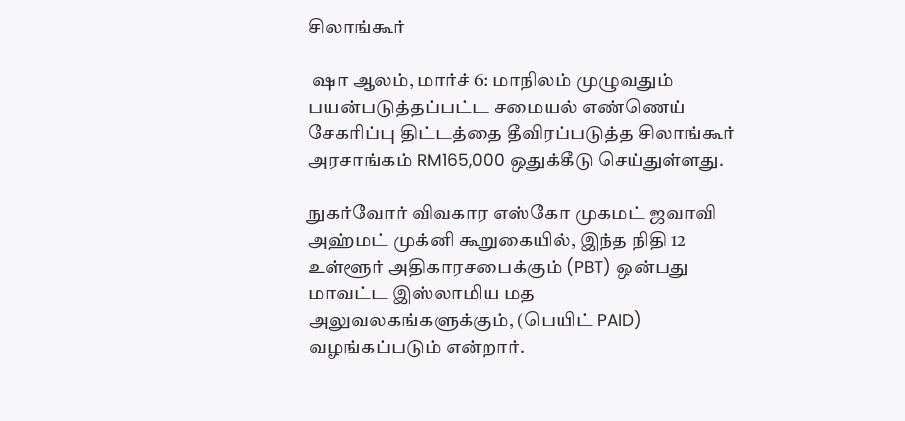சிலாங்கூர்

 ஷா ஆலம், மார்ச் 6: மாநிலம் முழுவதும் பயன்படுத்தப்பட்ட சமையல் எண்ணெய் சேகரிப்பு திட்டத்தை தீவிரப்படுத்த சிலாங்கூர் அரசாங்கம் RM165,000 ஒதுக்கீடு செய்துள்ளது.

நுகர்வோர் விவகார எஸ்கோ முகமட் ஜவாவி அஹ்மட் முக்னி கூறுகையில், இந்த நிதி 12 உள்ளூர் அதிகாரசபைக்கும் (PBT) ஒன்பது மாவட்ட இஸ்லாமிய மத அலுவலகங்களுக்கும், (பெயிட் PAID) வழங்கப்படும் என்றார்.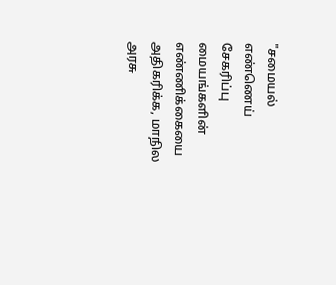"சமையல் எண்ணெய் சேகரிப்பு மையங்களின் எண்ணிக்கையை அதிகரிக்க, மாநில அரசு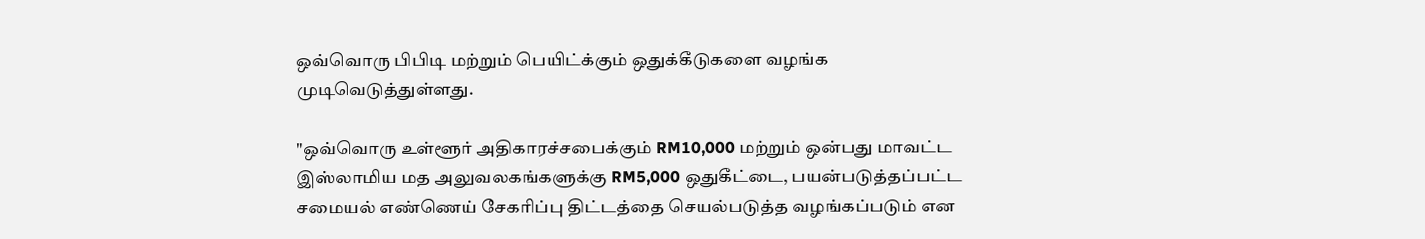ஒவ்வொரு பிபிடி மற்றும் பெயிட்க்கும் ஒதுக்கீடுகளை வழங்க முடிவெடுத்துள்ளது.

"ஒவ்வொரு உள்ளூர் அதிகாரச்சபைக்கும் RM10,000 மற்றும் ஒன்பது மாவட்ட இஸ்லாமிய மத அலுவலகங்களுக்கு RM5,000 ஒதுகீட்டை, பயன்படுத்தப்பட்ட சமையல் எண்ணெய் சேகரிப்பு திட்டத்தை செயல்படுத்த வழங்கப்படும் என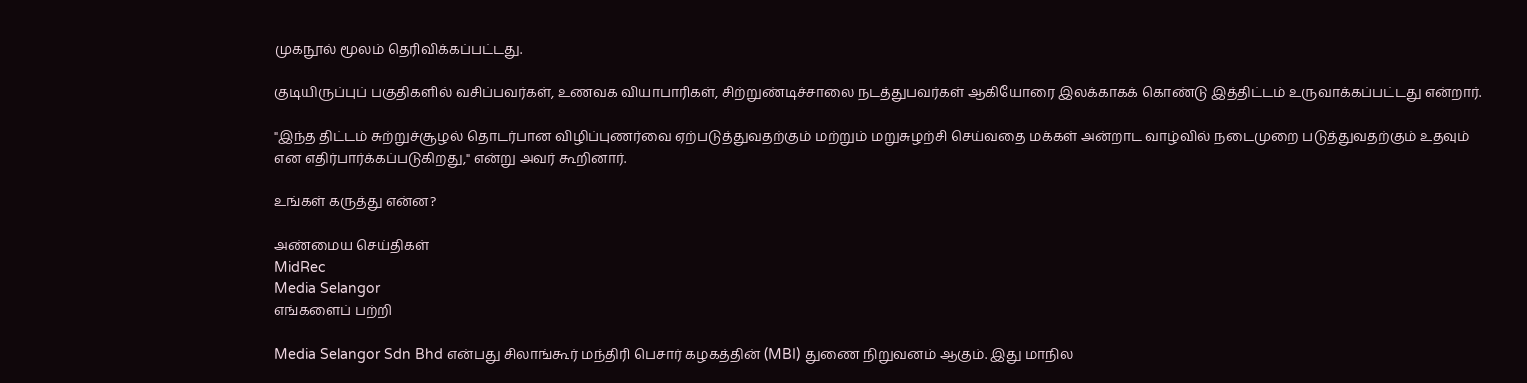முகநூல் மூலம் தெரிவிக்கப்பட்டது.

குடியிருப்புப் பகுதிகளில் வசிப்பவர்கள், உணவக வியாபாரிகள், சிற்றுண்டிச்சாலை நடத்துபவர்கள் ஆகியோரை இலக்காகக் கொண்டு இத்திட்டம் உருவாக்கப்பட்டது என்றார்.

"இந்த திட்டம் சுற்றுச்சூழல் தொடர்பான விழிப்புணர்வை ஏற்படுத்துவதற்கும் மற்றும் மறுசுழற்சி செய்வதை மக்கள் அன்றாட வாழ்வில் நடைமுறை படுத்துவதற்கும் உதவும் என எதிர்பார்க்கப்படுகிறது," என்று அவர் கூறினார்.

உங்கள் கருத்து என்ன?

அண்மைய செய்திகள்
MidRec
Media Selangor
எங்களைப் பற்றி

Media Selangor Sdn Bhd என்பது சிலாங்கூர் மந்திரி பெசார் கழகத்தின் (MBI) துணை நிறுவனம் ஆகும். இது மாநில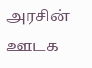அரசின் ஊடக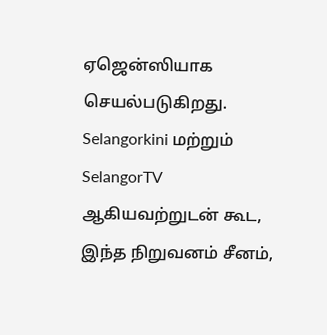ஏஜென்ஸியாக செயல்படுகிறது. Selangorkini மற்றும் SelangorTV ஆகியவற்றுடன் கூட, இந்த நிறுவனம் சீனம்,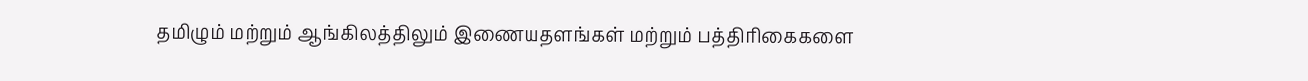தமிழும் மற்றும் ஆங்கிலத்திலும் இணையதளங்கள் மற்றும் பத்திரிகைகளை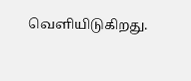வெளியிடுகிறது.